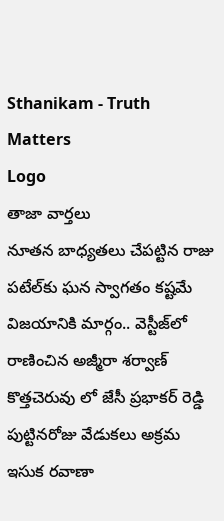Sthanikam - Truth Matters
Logo
తాజా వార్తలు
నూతన బాధ్యతలు చేపట్టిన రాజు పటేల్‌కు ఘన స్వాగతం కష్టమే విజయానికి మార్గం.. వెస్టీజ్‌లో రాణించిన అజ్మీరా శర్వాణ్ కొత్తచెరువు లో జేసీ ప్రభాకర్ రెడ్డి పుట్టినరోజు వేడుకలు అక్రమ ఇసుక రవాణా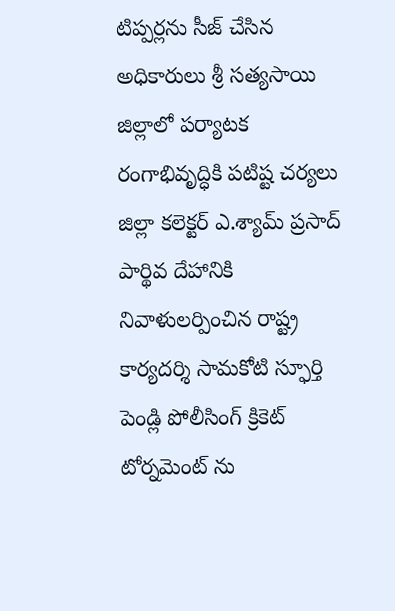టిప్పర్లను సీజ్ చేసిన అధికారులు శ్రీ సత్యసాయి జిల్లాలో పర్యాటక రంగాభివృద్ధికి పటిష్ట చర్యలు జిల్లా కలెక్టర్ ఎ.శ్యామ్ ప్రసాద్ పార్థివ దేహానికి నివాళులర్పించిన రాష్ట్ర కార్యదర్శి సామకోటి స్ఫూర్తి పెండ్లి పోలీసింగ్ క్రికెట్ టోర్నమెంట్ ను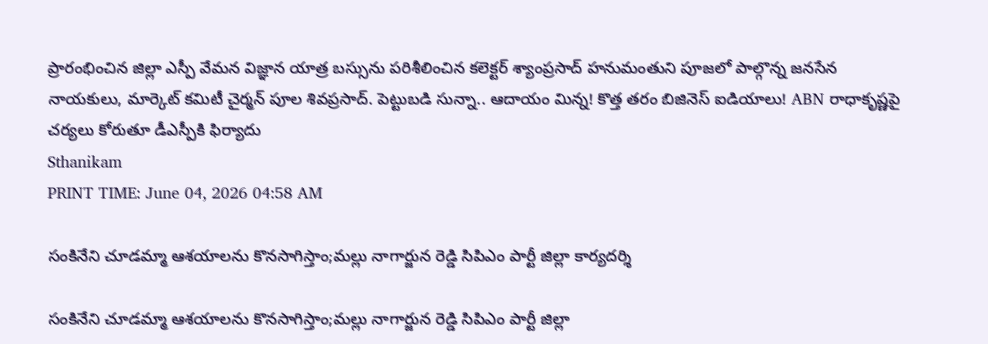ప్రారంభించిన జిల్లా ఎస్పీ వేమన విజ్ఞాన యాత్ర బస్సును పరిశీలించిన కలెక్టర్ శ్యాంప్రసాద్ హనుమంతుని పూజలో పాల్గొన్న జనసేన నాయకులు, మార్కెట్ కమిటీ చైర్మన్ పూల శివప్రసాద్. పెట్టుబడి సున్నా.. ఆదాయం మిన్న! కొత్త తరం బిజినెస్ ఐడియాలు! ABN రాధాకృష్ణపై చర్యలు కోరుతూ డీఎస్పీకి ఫిర్యాదు
Sthanikam
PRINT TIME: June 04, 2026 04:58 AM

సంకినేని చూడమ్మా ఆశయాలను కొనసాగిస్తాం;మల్లు నాగార్జున రెడ్డి సిపిఎం పార్టీ జిల్లా కార్యదర్శి

సంకినేని చూడమ్మా ఆశయాలను కొనసాగిస్తాం;మల్లు నాగార్జున రెడ్డి సిపిఎం పార్టీ జిల్లా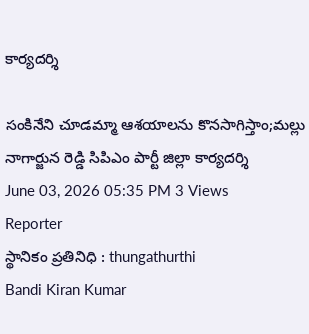కార్యదర్శి

సంకినేని చూడమ్మా ఆశయాలను కొనసాగిస్తాం;మల్లు నాగార్జున రెడ్డి సిపిఎం పార్టీ జిల్లా కార్యదర్శి
June 03, 2026 05:35 PM 3 Views
Reporter
స్థానికం ప్రతినిధి : thungathurthi
Bandi Kiran Kumar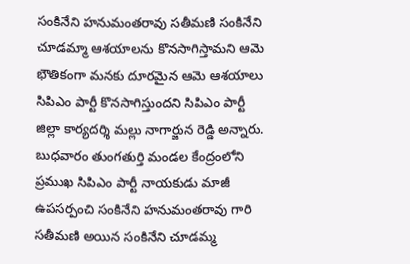సంకినేని హనుమంతరావు సతీమణి సంకినేని చూడమ్మా ఆశయాలను కొనసాగిస్తామని ఆమె భౌతికంగా మనకు దూరమైన ఆమె ఆశయాలు సిపిఎం పార్టీ కొనసాగిస్తుందని సిపిఎం పార్టీ జిల్లా కార్యదర్శి మల్లు నాగార్జున రెడ్డి అన్నారు. బుధవారం తుంగతుర్తి మండల కేంద్రంలోని ప్రముఖ సిపిఎం పార్టీ నాయకుడు మాజీ ఉపసర్పంచి సంకినేని హనుమంతరావు గారి సతీమణి అయిన సంకినేని చూడమ్మ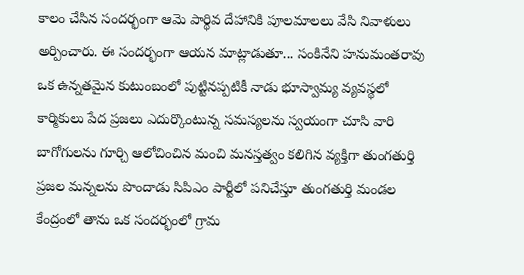కాలం చేసిన సందర్భంగా ఆమె పార్థివ దేహానికి పూలమాలలు వేసి నివాళులు అర్పించారు. ఈ సందర్భంగా ఆయన మాట్లాడుతూ... సంకినేని హనుమంతరావు ఒక ఉన్నతమైన కుటుంబంలో పుట్టినప్పటికీ నాడు భూస్వామ్య వ్యవస్థలో కార్మికులు పేద ప్రజలు ఎదుర్కొంటున్న సమస్యలను స్వయంగా చూసి వారి బాగోగులను గూర్చి ఆలోచించిన మంచి మనస్తత్వం కలిగిన వ్యక్తిగా తుంగతుర్తి ప్రజల మన్నలను పొందాడు సిపిఎం పార్టీలో పనిచేస్తూ తుంగతుర్తి మండల కేంద్రంలో తాను ఒక సందర్భంలో గ్రామ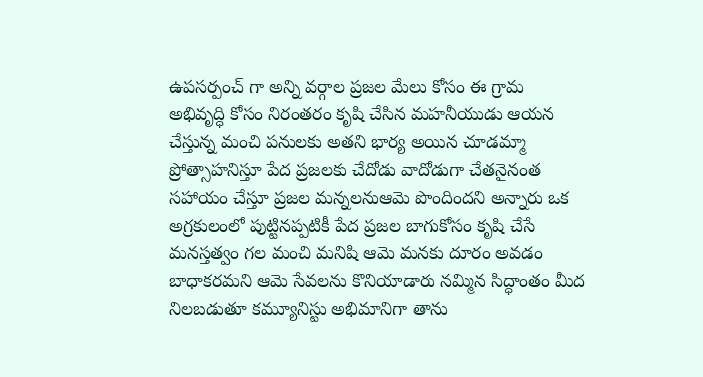ఉపసర్పంచ్ గా అన్ని వర్గాల ప్రజల మేలు కోసం ఈ గ్రామ అభివృద్ధి కోసం నిరంతరం కృషి చేసిన మహనీయుడు ఆయన చేస్తున్న మంచి పనులకు అతని భార్య అయిన చూడమ్మా ప్రోత్సాహనిస్తూ పేద ప్రజలకు చేదోడు వాదోడుగా చేతనైనంత సహాయం చేస్తూ ప్రజల మన్నలనుఆమె పొందిందని అన్నారు ఒక అగ్రకులంలో పుట్టినప్పటికీ పేద ప్రజల బాగుకోసం కృషి చేసే మనస్తత్వం గల మంచి మనిషి ఆమె మనకు దూరం అవడం బాధాకరమని ఆమె సేవలను కొనియాడారు నమ్మిన సిద్ధాంతం మీద నిలబడుతూ కమ్యూనిస్టు అభిమానిగా తాను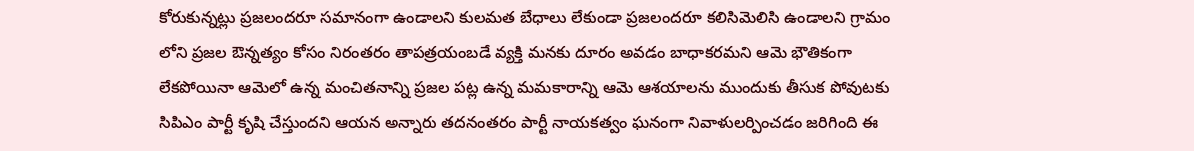కోరుకున్నట్లు ప్రజలందరూ సమానంగా ఉండాలని కులమత బేధాలు లేకుండా ప్రజలందరూ కలిసిమెలిసి ఉండాలని గ్రామం లోని ప్రజల ఔన్నత్యం కోసం నిరంతరం తాపత్రయంబడే వ్యక్తి మనకు దూరం అవడం బాధాకరమని ఆమె భౌతికంగా లేకపోయినా ఆమెలో ఉన్న మంచితనాన్ని ప్రజల పట్ల ఉన్న మమకారాన్ని ఆమె ఆశయాలను ముందుకు తీసుక పోవుటకు సిపిఎం పార్టీ కృషి చేస్తుందని ఆయన అన్నారు తదనంతరం పార్టీ నాయకత్వం ఘనంగా నివాళులర్పించడం జరిగింది ఈ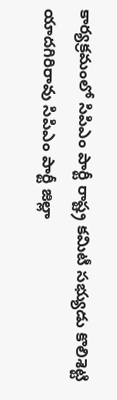కార్యక్రమంలో సిపిఎం పార్టీ రాష్ట్ర కమిటీ సభ్యుడు కొలిశెట్టి యాదగిరిరావు సిపిఎం పార్టీ జిల్లా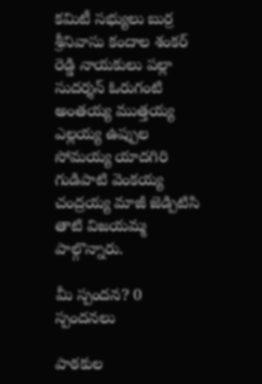కమిటీ సభ్యులు బుర్ర శ్రీనివాసు కందాల శంకర్ రెడ్డి నాయకులు పల్లా సుదర్శన్ ఓరుగంటి అంతయ్య ముత్తయ్య ఎల్లయ్య ఉప్పుల సోమయ్య యాదగిరి గుడిపాటి వెంకయ్య చంద్రయ్య మాజీ జెడ్పిటిసి తాటి విజయమ్మ పాల్గొన్నారు.

మీ స్పందన? 0 స్పందనలు

పాఠకుల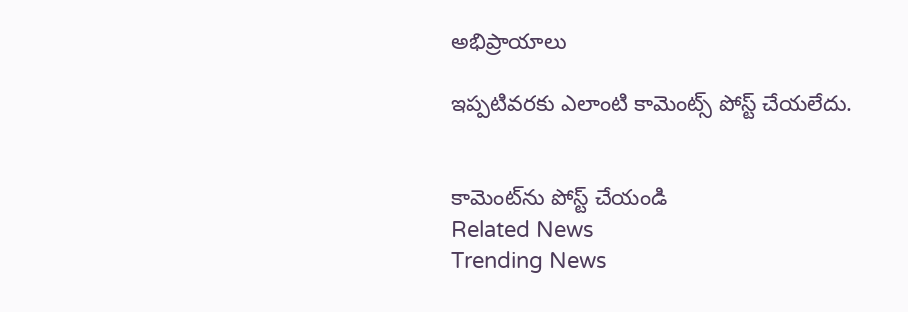అభిప్రాయాలు

ఇప్పటివరకు ఎలాంటి కామెంట్స్ పోస్ట్ చేయలేదు.


కామెంట్‌ను పోస్ట్ చేయండి
Related News
Trending News